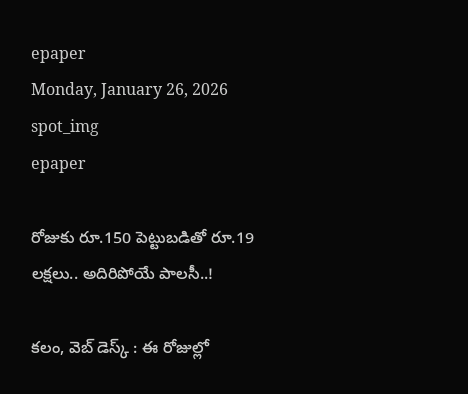epaper
Monday, January 26, 2026
spot_img
epaper

రోజుకు రూ.150 పెట్టుబడితో రూ.19 లక్షలు.. అదిరిపోయే పాలసీ..!

కలం, వెబ్ డెస్క్ : ఈ రోజుల్లో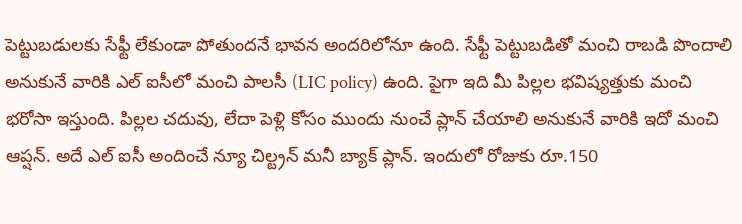పెట్టుబడులకు సేఫ్టీ లేకుండా పోతుందనే భావన అందరిలోనూ ఉంది. సేఫ్టీ పెట్టుబడితో మంచి రాబడి పొందాలి అనుకునే వారికి ఎల్ ఐసీలో మంచి పాలసీ (LIC policy) ఉంది. పైగా ఇది మీ పిల్లల భవిష్యత్తుకు మంచి భరోసా ఇస్తుంది. పిల్లల చదువు, లేదా పెళ్లి కోసం ముందు నుంచే ప్లాన్ చేయాలి అనుకునే వారికి ఇదో మంచి ఆప్షన్. అదే ఎల్ ఐసీ అందించే న్యూ చిల్ట్రన్ మనీ బ్యాక్ ప్లాన్. ఇందులో రోజుకు రూ.150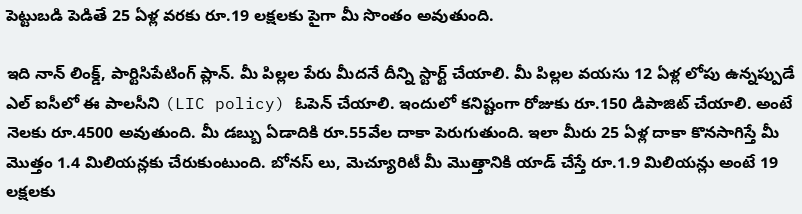పెట్టుబడి పెడితే 25 ఏళ్ల వరకు రూ.19 లక్షలకు పైగా మీ సొంతం అవుతుంది.

ఇది నాన్ లింక్డ్, పార్టిసిపేటింగ్ ప్లాన్. మీ పిల్లల పేరు మీదనే దీన్ని స్టార్ట్ చేయాలి. మీ పిల్లల వయసు 12 ఏళ్ల లోపు ఉన్నప్పుడే ఎల్ ఐసీలో ఈ పాలసీని (LIC policy) ఓపెన్ చేయాలి. ఇందులో కనిష్టంగా రోజుకు రూ.150 డిపాజిట్ చేయాలి. అంటే నెలకు రూ.4500 అవుతుంది. మీ డబ్బు ఏడాదికి రూ.55వేల దాకా పెరుగుతుంది. ఇలా మీరు 25 ఏళ్ల దాకా కొనసాగిస్తే మీ మొత్తం 1.4 మిలియన్లకు చేరుకుంటుంది. బోనస్ లు, మెచ్యూరిటీ మీ మొత్తానికి యాడ్ చేస్తే రూ.1.9 మిలియన్లు అంటే 19 లక్షలకు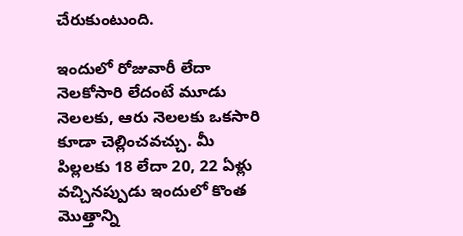చేరుకుంటుంది.

ఇందులో రోజువారీ లేదా నెలకోసారి లేదంటే మూడు నెలలకు, ఆరు నెలలకు ఒకసారి కూడా చెల్లించవచ్చు. మీ పిల్లలకు 18 లేదా 20, 22 ఏళ్లు వచ్చినప్పుడు ఇందులో కొంత మొత్తాన్ని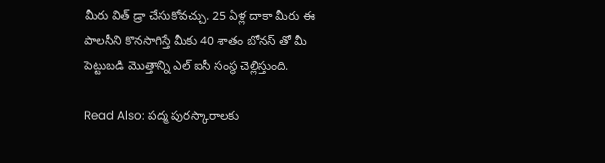మీరు విత్ డ్రా చేసుకోవచ్చు. 25 ఏళ్ల దాకా మీరు ఈ పాలసీని కొనసాగిస్తే మీకు 40 శాతం బోనస్ తో మీ పెట్టుబడి మొత్తాన్ని ఎల్ ఐసీ సంస్థ చెల్లిస్తుంది.

Read Also: ప‌ద్మ పుర‌స్కారాల‌కు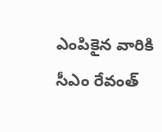ఎంపికైన వారికి సీఎం రేవంత్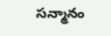స‌న్మానం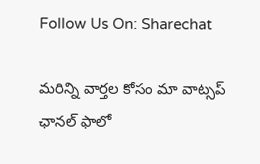Follow Us On: Sharechat

మ‌రిన్ని వార్త‌ల కోసం మా వాట్స‌ప్ ఛాన‌ల్ ఫాలో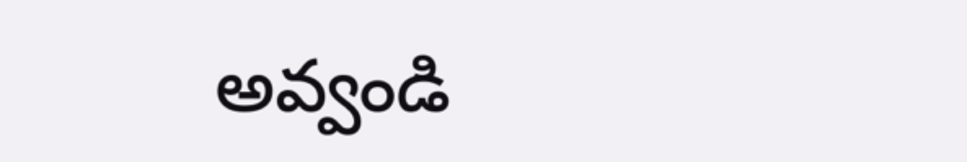అవ్వండి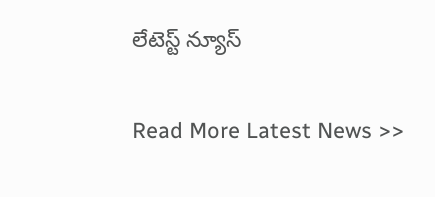లేటెస్ట్ న్యూస్‌

Read More Latest News >>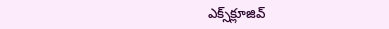ఎక్స్‌క్లూజివ్‌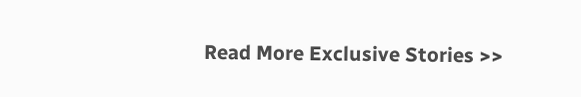Read More Exclusive Stories >>